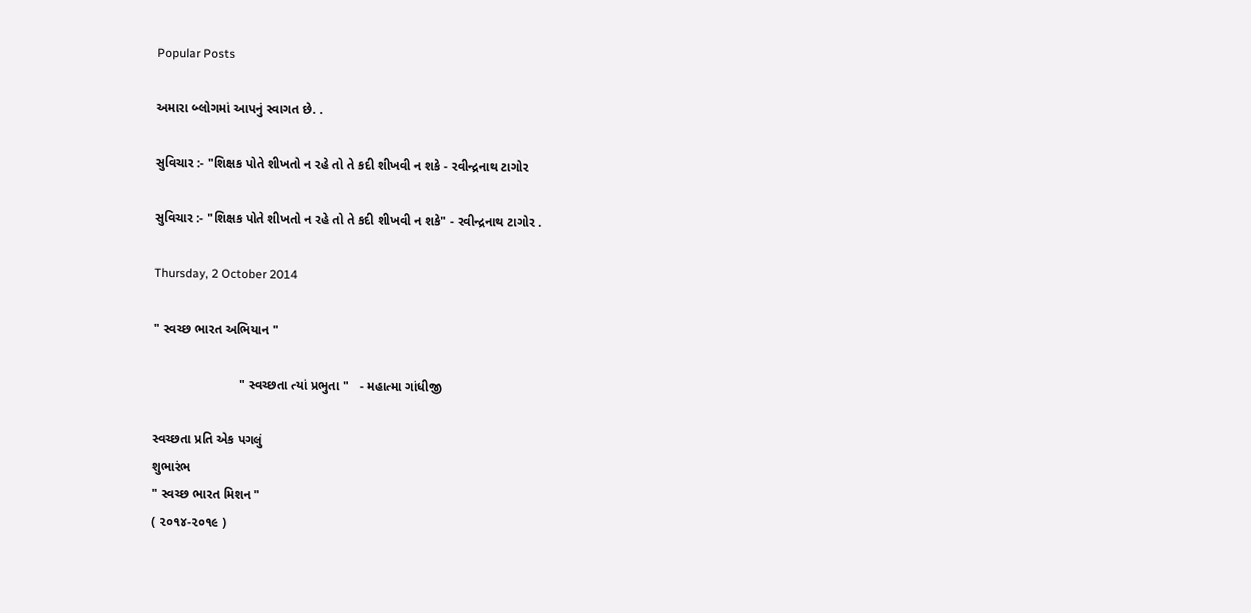Popular Posts

અમારા બ્લોગમાં આપનું સ્વાગત છે. .

સુવિચાર :- "શિક્ષક પોતે શીખતો ન રહે તો તે કદી શીખવી ન શકે - રવીન્દ્રનાથ ટાગોર

સુવિચાર :- "શિક્ષક પોતે શીખતો ન રહે તો તે કદી શીખવી ન શકે" - રવીન્દ્રનાથ ટાગોર .

Thursday, 2 October 2014

" સ્વચ્છ ભારત અભિયાન "

                        " સ્વચ્છતા ત્યાં પ્રભુતા "   - મહાત્મા ગાંધીજી

સ્વચ્છતા પ્રતિ એક પગલું
શુભારંભ
" સ્વચ્છ ભારત મિશન "
( ૨૦૧૪-૨૦૧૯ )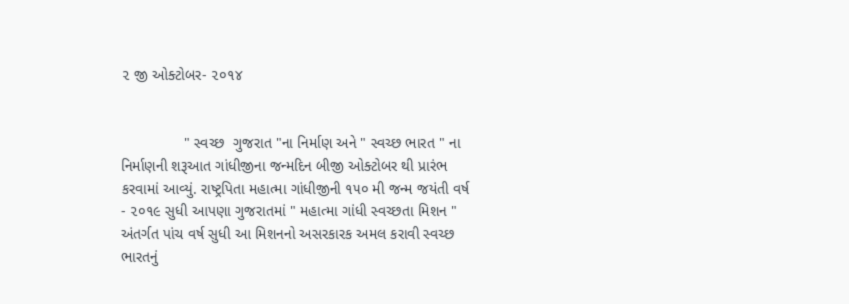૨ જી ઓક્ટોબર- ૨૦૧૪


               " સ્વચ્છ  ગુજરાત "ના નિર્માણ અને " સ્વચ્છ ભારત " ના નિર્માણની શરૂઆત ગાંધીજીના જન્મદિન બીજી ઓક્ટોબર થી પ્રારંભ કરવામાં આવ્યું. રાષ્ટ્રપિતા મહાત્મા ગાંધીજીની ૧૫૦ મી જન્મ જયંતી વર્ષ - ૨૦૧૯ સુધી આપણા ગુજરાતમાં " મહાત્મા ગાંધી સ્વચ્છતા મિશન " અંતર્ગત પાંચ વર્ષ સુધી આ મિશનનો અસરકારક અમલ કરાવી સ્વચ્છ ભારતનું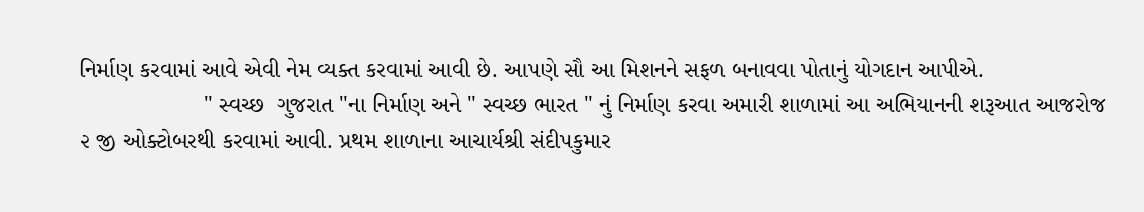નિર્માણ કરવામાં આવે એવી નેમ વ્યક્ત કરવામાં આવી છે. આપણે સૌ આ મિશનને સફળ બનાવવા પોતાનું યોગદાન આપીએ.
                   " સ્વચ્છ  ગુજરાત "ના નિર્માણ અને " સ્વચ્છ ભારત " નું નિર્માણ કરવા અમારી શાળામાં આ અભિયાનની શરૂઆત આજરોજ ૨ જી ઓક્ટોબરથી કરવામાં આવી. પ્રથમ શાળાના આચાર્યશ્રી સંદીપકુમાર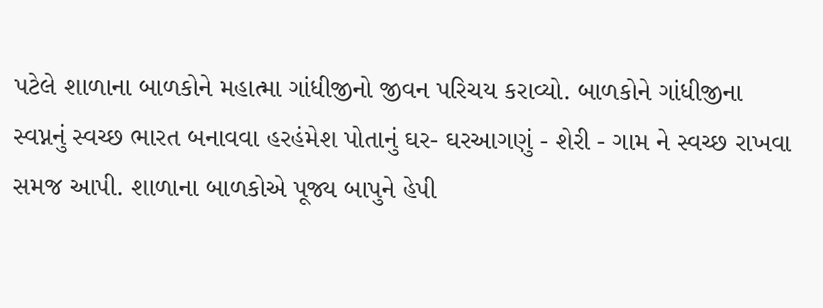પટેલે શાળાના બાળકોને મહાત્મા ગાંધીજીનો જીવન પરિચય કરાવ્યો. બાળકોને ગાંધીજીના સ્વપ્નનું સ્વચ્છ ભારત બનાવવા હરહંમેશ પોતાનું ઘર- ઘરઆગણું - શેરી - ગામ ને સ્વચ્છ રાખવા સમજ આપી. શાળાના બાળકોએ પૂજ્ય બાપુને હેપી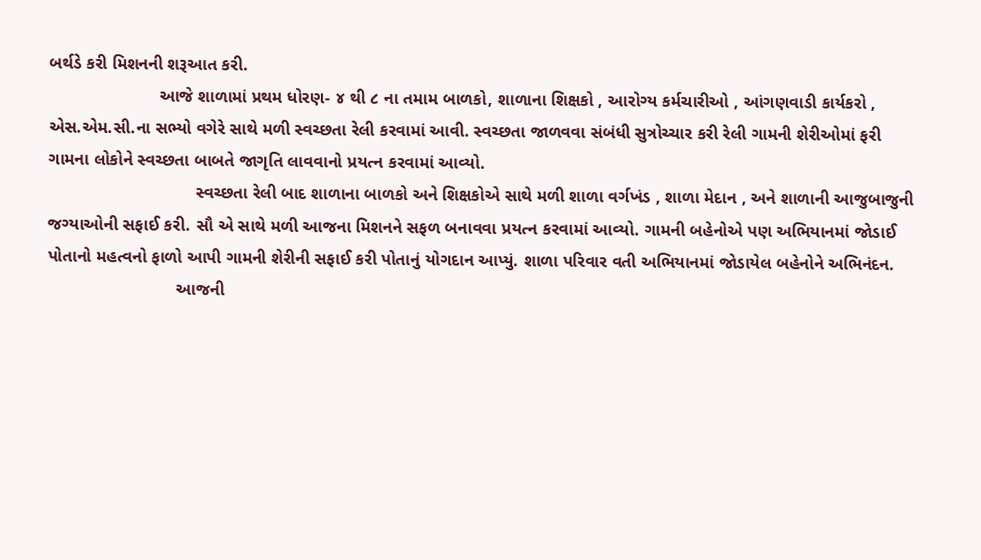બર્થડે કરી મિશનની શરૂઆત કરી.
                       આજે શાળામાં પ્રથમ ધોરણ- ૪ થી ૮ ના તમામ બાળકો, શાળાના શિક્ષકો , આરોગ્ય કર્મચારીઓ , આંગણવાડી કાર્યકરો , એસ.એમ.સી.ના સભ્યો વગેરે સાથે મળી સ્વચ્છતા રેલી કરવામાં આવી. સ્વચ્છતા જાળવવા સંબંધી સુત્રોચ્ચાર કરી રેલી ગામની શેરીઓમાં ફરી ગામના લોકોને સ્વચ્છતા બાબતે જાગૃતિ લાવવાનો પ્રયત્ન કરવામાં આવ્યો.
                               સ્વચ્છતા રેલી બાદ શાળાના બાળકો અને શિક્ષકોએ સાથે મળી શાળા વર્ગખંડ , શાળા મેદાન , અને શાળાની આજુબાજુની જગ્યાઓની સફાઈ કરી. સૌ એ સાથે મળી આજના મિશનને સફળ બનાવવા પ્રયત્ન કરવામાં આવ્યો. ગામની બહેનોએ પણ અભિયાનમાં જોડાઈ પોતાનો મહત્વનો ફાળો આપી ગામની શેરીની સફાઈ કરી પોતાનું યોગદાન આપ્યું. શાળા પરિવાર વતી અભિયાનમાં જોડાયેલ બહેનોને અભિનંદન.
                           આજની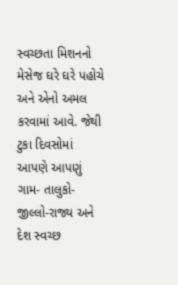સ્વચ્છતા મિશનનો મેસેજ ઘરે ઘરે પહોચે અને એનો અમલ કરવામાં આવે. જેથી ટુકા દિવસોમાં આપણે આપણું ગામ- તાલુકો-જીલ્લો-રાજ્ય અને દેશ સ્વચ્છ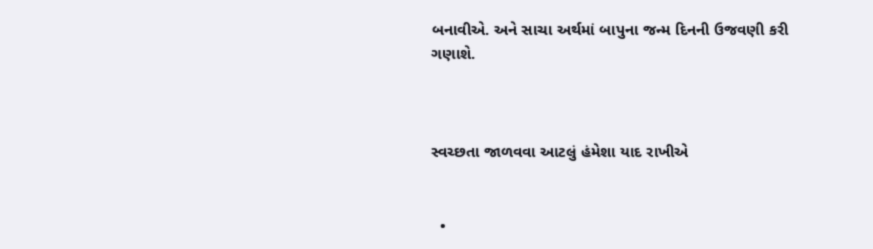બનાવીએ. અને સાચા અર્થમાં બાપુના જન્મ દિનની ઉજવણી કરી ગણાશે.



સ્વચ્છતા જાળવવા આટલું હંમેશા યાદ રાખીએ


  •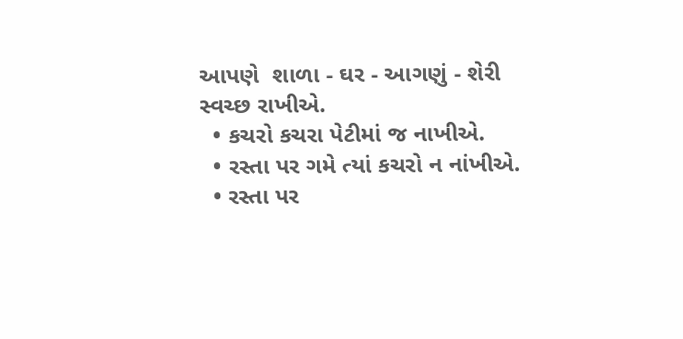આપણે  શાળા - ઘર - આગણું - શેરી સ્વચ્છ રાખીએ.
  • કચરો કચરા પેટીમાં જ નાખીએ.
  • રસ્તા પર ગમે ત્યાં કચરો ન નાંખીએ.
  • રસ્તા પર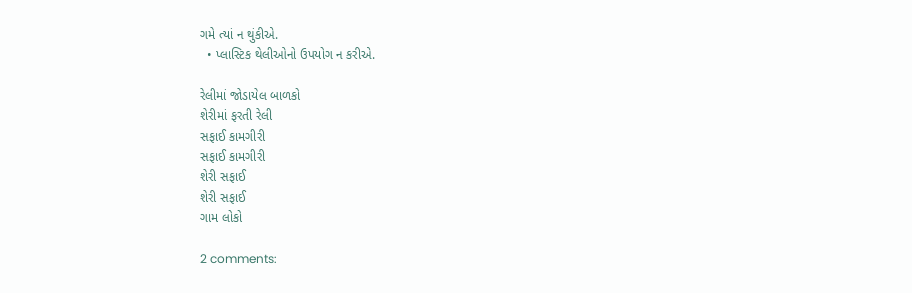ગમે ત્યાં ન થુંકીએ.
  • પ્લાસ્ટિક થેલીઓનો ઉપયોગ ન કરીએ.

રેલીમાં જોડાયેલ બાળકો
શેરીમાં ફરતી રેલી
સફાઈ કામગીરી
સફાઈ કામગીરી
શેરી સફાઈ
શેરી સફાઈ
ગામ લોકો

2 comments: